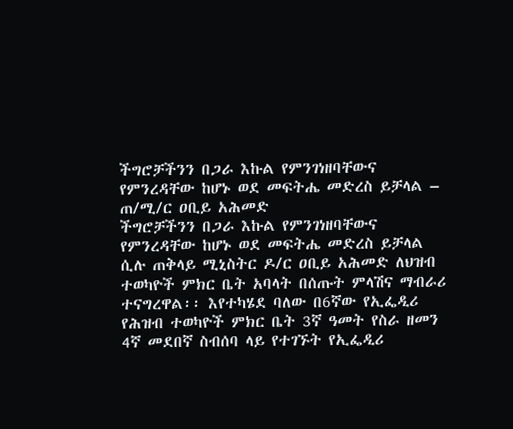ችግሮቻችንን በጋራ እኩል የምንገነዘባቸውና የምንረዳቸው ከሆኑ ወደ መፍትሔ መድረስ ይቻላል – ጠ/ሚ/ር ዐቢይ አሕመድ
ችግሮቻችንን በጋራ እኩል የምንገነዘባቸውና የምንረዳቸው ከሆኑ ወደ መፍትሔ መድረስ ይቻላል ሲሉ ጠቅላይ ሚኒስትር ዶ/ር ዐቢይ አሕመድ ለህዝብ ተወካዮች ምክር ቤት አባላት በሰጡት ምላሽና ማብራሪ ተናግረዋል፡፡ እየተካሄደ ባለው በ6ኛው የኢፌዲሪ የሕዝብ ተወካዮች ምክር ቤት 3ኛ ዓመት የስራ ዘመን 4ኛ መደበኛ ስብሰባ ላይ የተገኙት የኢፌዲሪ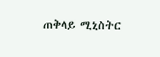ጠቅላይ ሚኒስትር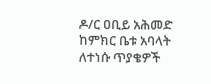ዶ/ር ዐቢይ አሕመድ ከምክር ቤቱ አባላት ለተነሱ ጥያቄዎች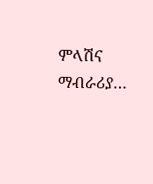ምላሽና ማብራሪያ…